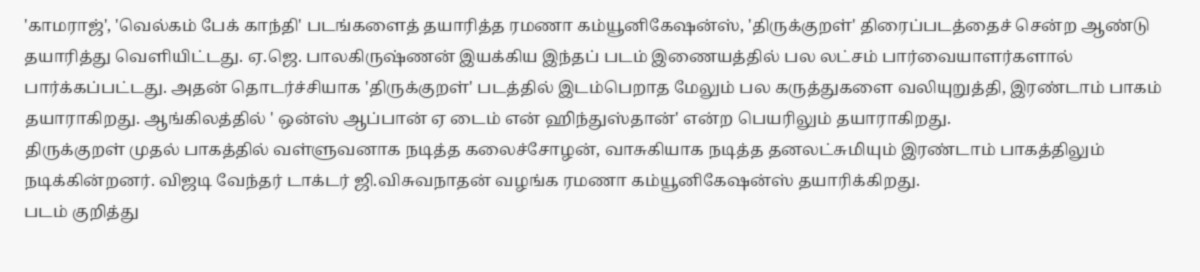'காமராஜ்', 'வெல்கம் பேக் காந்தி' படங்களைத் தயாரித்த ரமணா கம்யூனிகேஷன்ஸ், 'திருக்குறள்' திரைப்படத்தைச் சென்ற ஆண்டு தயாரித்து வெளியிட்டது. ஏ.ஜெ. பாலகிருஷ்ணன் இயக்கிய இந்தப் படம் இணையத்தில் பல லட்சம் பார்வையாளர்களால் பார்க்கப்பட்டது. அதன் தொடர்ச்சியாக 'திருக்குறள்' படத்தில் இடம்பெறாத மேலும் பல கருத்துகளை வலியுறுத்தி, இரண்டாம் பாகம் தயாராகிறது. ஆங்கிலத்தில் ' ஒன்ஸ் ஆப்பான் ஏ டைம் என் ஹிந்துஸ்தான்' என்ற பெயரிலும் தயாராகிறது.
திருக்குறள் முதல் பாகத்தில் வள்ளுவனாக நடித்த கலைச்சோழன், வாசுகியாக நடித்த தனலட்சுமியும் இரண்டாம் பாகத்திலும் நடிக்கின்றனர். விஜடி வேந்தர் டாக்டர் ஜி.விசுவநாதன் வழங்க ரமணா கம்யூனிகேஷன்ஸ் தயாரிக்கிறது.
படம் குறித்து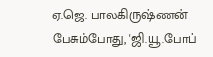ஏ.ஜெ. பாலகிருஷ்ணன் பேசும்போது, 'ஜி.யூ.போப்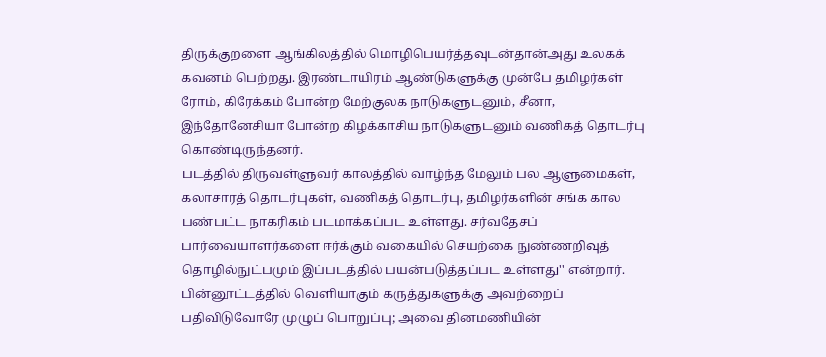திருக்குறளை ஆங்கிலத்தில் மொழிபெயர்த்தவுடன்தான்அது உலகக் கவனம் பெற்றது. இரண்டாயிரம் ஆண்டுகளுக்கு முன்பே தமிழர்கள் ரோம், கிரேக்கம் போன்ற மேற்குலக நாடுகளுடனும், சீனா, இந்தோனேசியா போன்ற கிழக்காசிய நாடுகளுடனும் வணிகத் தொடர்பு கொண்டிருந்தனர்.
படத்தில் திருவள்ளுவர் காலத்தில் வாழ்ந்த மேலும் பல ஆளுமைகள், கலாசாரத் தொடர்புகள், வணிகத் தொடர்பு, தமிழர்களின் சங்க கால பண்பட்ட நாகரிகம் படமாக்கப்பட உள்ளது. சர்வதேசப் பார்வையாளர்களை ஈர்க்கும் வகையில் செயற்கை நுண்ணறிவுத் தொழில்நுட்பமும் இப்படத்தில் பயன்படுத்தப்பட உள்ளது'' என்றார்.
பின்னூட்டத்தில் வெளியாகும் கருத்துகளுக்கு அவற்றைப் பதிவிடுவோரே முழுப் பொறுப்பு; அவை தினமணியின்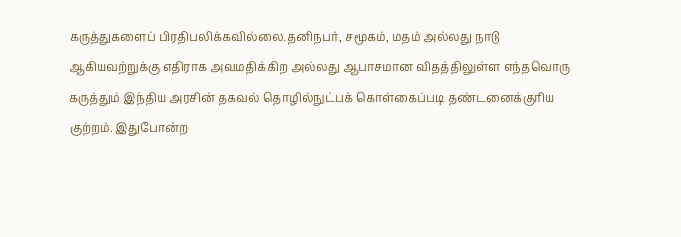கருத்துகளைப் பிரதிபலிக்கவில்லை.தனிநபர், சமூகம், மதம் அல்லது நாடு ஆகியவற்றுக்கு எதிராக அவமதிக்கிற அல்லது ஆபாசமான விதத்திலுள்ள எந்தவொரு கருத்தும் இந்திய அரசின் தகவல் தொழில்நுட்பக் கொள்கைப்படி தண்டனைக்குரிய குற்றம். இதுபோன்ற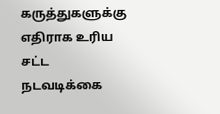கருத்துகளுக்கு எதிராக உரிய சட்ட நடவடிக்கை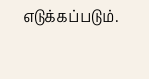எடுக்கப்படும்.